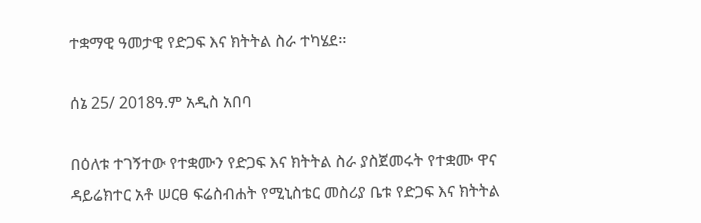ተቋማዊ ዓመታዊ የድጋፍ እና ክትትል ስራ ተካሄደ፡፡

ሰኔ 25/ 2018ዓ.ም አዲስ አበባ

በዕለቱ ተገኝተው የተቋሙን የድጋፍ እና ክትትል ስራ ያስጀመሩት የተቋሙ ዋና ዳይሬክተር አቶ ሠርፀ ፍሬስብሐት የሚኒስቴር መስሪያ ቤቱ የድጋፍ እና ክትትል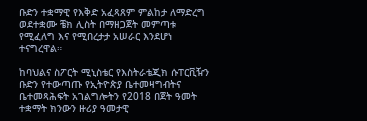ቡድን ተቋማዊ የእቅድ አፈጻጸም ምልከታ ለማድረግ ወደተቋሙ ቼክ ሊስት በማዘጋጀት መምጣቱ የሚፈለግ እና የሚበረታታ አሠራር እንደሆነ ተናግረዋል።

ከባህልና ስፖርት ሚኒስቴር የእስትራቴጂክ ሱፐርቪዥን ቡድን የተውጣጡ የኢትዮጵያ ቤተመዛግብትና ቤተመጻሕፍት አገልግሎትን የ2018 በጀት ዓመት ተቋማት ክንውን ዙሪያ ዓመታዊ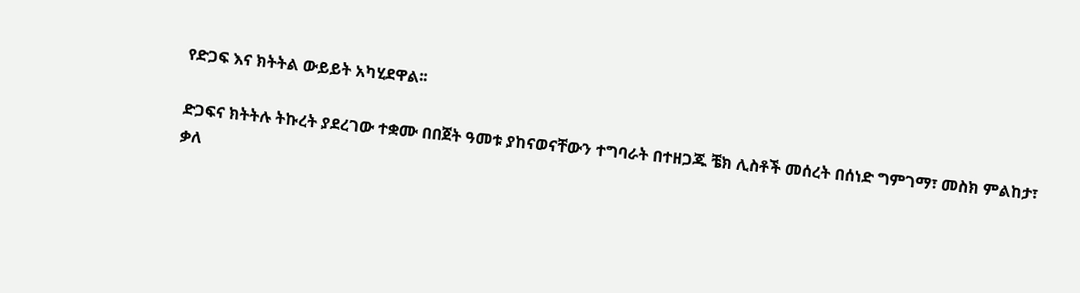የድጋፍ እና ክትትል ውይይት አካሂደዋል፡፡

ድጋፍና ክትትሉ ትኩረት ያደረገው ተቋሙ በበጀት ዓመቱ ያከናወናቸውን ተግባራት በተዘጋጁ ቼክ ሊስቶች መሰረት በሰነድ ግምገማ፣ መስክ ምልከታ፣ ቃለ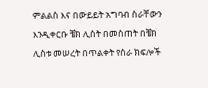ምልልስ እና በውይይት አግባብ ስራቸውን እንዲቀርቡ ቼክ ሊስት በመስጠት በቼክ ሊስቱ መሠረት በጥልቀት የስራ ክፍሎች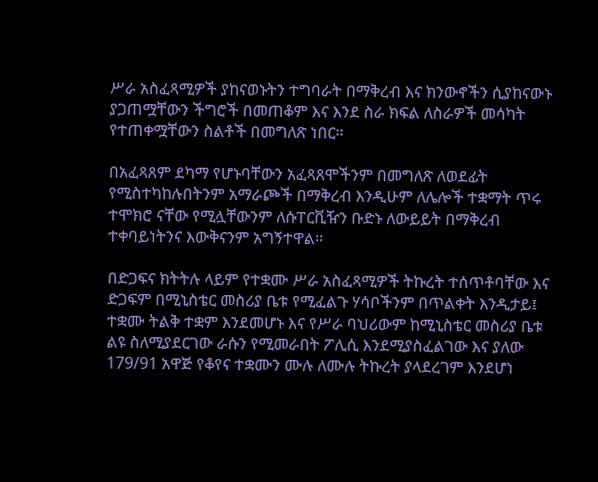ሥራ አስፈጻሚዎች ያከናወኑትን ተግባራት በማቅረብ እና ክንውኖችን ሲያከናውኑ ያጋጠሟቸውን ችግሮች በመጠቆም እና እንደ ስራ ክፍል ለስራዎች መሳካት የተጠቀሟቸውን ስልቶች በመግለጽ ነበር፡፡

በአፈጻጸም ደካማ የሆኑባቸውን አፈጻጸሞችንም በመግለጽ ለወደፊት የሚስተካከሉበትንም አማራጮች በማቅረብ እንዲሁም ለሌሎች ተቋማት ጥሩ ተሞክሮ ናቸው የሚሏቸውንም ለሱፐርቪዥን ቡድኑ ለውይይት በማቅረብ ተቀባይነትንና እውቅናንም አግኝተዋል፡፡

በድጋፍና ክትትሉ ላይም የተቋሙ ሥራ አስፈጻሚዎች ትኩረት ተሰጥቶባቸው እና ድጋፍም በሚኒስቴር መስሪያ ቤቱ የሚፈልጉ ሃሳቦችንም በጥልቀት እንዲታይ፤ ተቋሙ ትልቅ ተቋም እንደመሆኑ እና የሥራ ባህሪውም ከሚኒስቴር መስሪያ ቤቱ ልዩ ስለሚያደርገው ራሱን የሚመራበት ፖሊሲ እንደሚያስፈልገው እና ያለው 179/91 አዋጅ የቆየና ተቋሙን ሙሉ ለሙሉ ትኩረት ያላደረገም እንደሆነ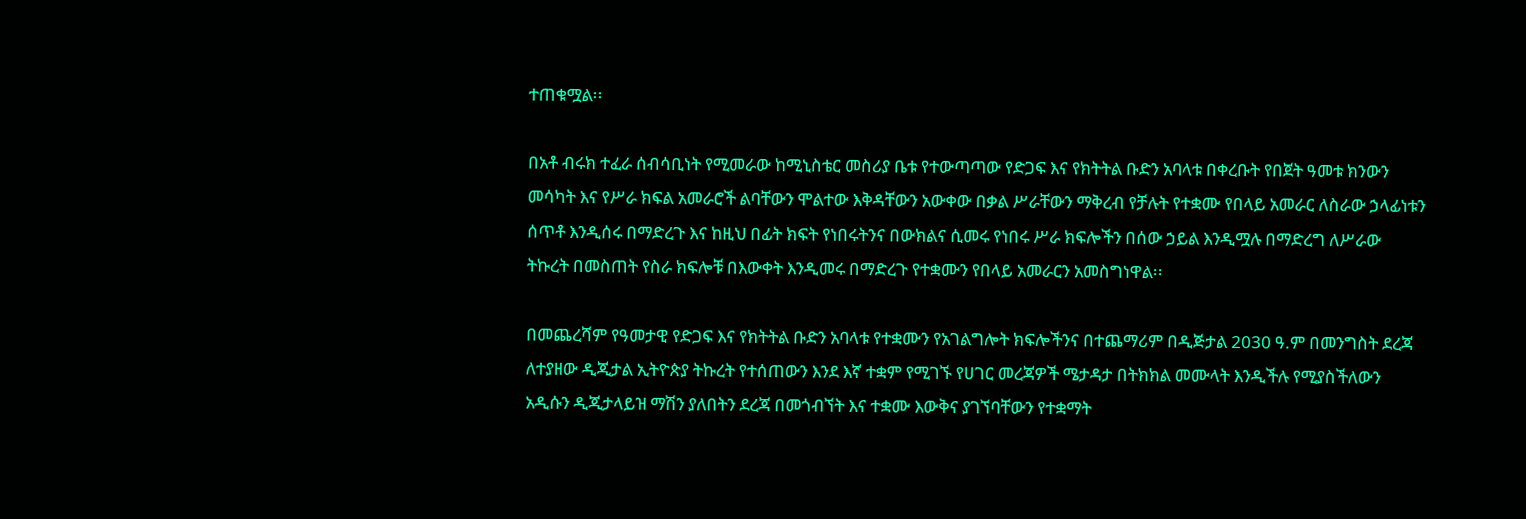ተጠቁሟል፡፡

በአቶ ብሩክ ተፈራ ሰብሳቢነት የሚመራው ከሚኒስቴር መስሪያ ቤቱ የተውጣጣው የድጋፍ እና የክትትል ቡድን አባላቱ በቀረቡት የበጀት ዓመቱ ክንውን መሳካት እና የሥራ ክፍል አመራሮች ልባቸውን ሞልተው እቅዳቸውን አውቀው በቃል ሥራቸውን ማቅረብ የቻሉት የተቋሙ የበላይ አመራር ለስራው ኃላፊነቱን ሰጥቶ እንዲሰሩ በማድረጉ እና ከዚህ በፊት ክፍት የነበሩትንና በውክልና ሲመሩ የነበሩ ሥራ ክፍሎችን በሰው ኃይል እንዲሟሉ በማድረግ ለሥራው ትኩረት በመስጠት የስራ ክፍሎቹ በእውቀት እንዲመሩ በማድረጉ የተቋሙን የበላይ አመራርን አመስግነዋል፡፡

በመጨረሻም የዓመታዊ የድጋፍ እና የክትትል ቡድን አባላቱ የተቋሙን የአገልግሎት ክፍሎችንና በተጨማሪም በዲጅታል 2030 ዓ.ም በመንግስት ደረጃ ለተያዘው ዲጂታል ኢትዮጵያ ትኩረት የተሰጠውን እንደ እኛ ተቋም የሚገኙ የሀገር መረጃዎች ሜታዳታ በትክክል መሙላት እንዲችሉ የሚያስችለውን አዲሱን ዲጂታላይዝ ማሽን ያለበትን ደረጃ በመጎብኘት እና ተቋሙ እውቅና ያገኘባቸውን የተቋማት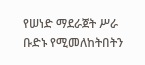የሠነድ ማደራጀት ሥራ ቡድኑ የሚመለከትበትን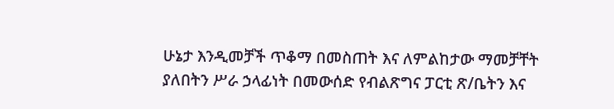ሁኔታ እንዲመቻች ጥቆማ በመስጠት እና ለምልከታው ማመቻቸት ያለበትን ሥራ ኃላፊነት በመውሰድ የብልጽግና ፓርቲ ጽ/ቤትን እና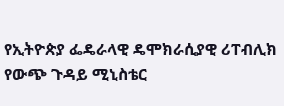የኢትዮጵያ ፌዴራላዊ ዴሞክራሲያዊ ሪፐብሊክ የውጭ ጉዳይ ሚኒስቴር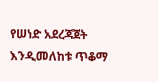የሠነድ አደረጃጀት እንዲመለከቱ ጥቆማ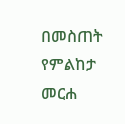በመስጠት የምልከታ መርሐ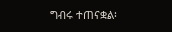ግብሩ ተጠናቋል፡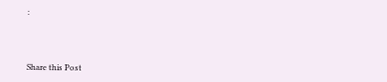፡



Share this Post